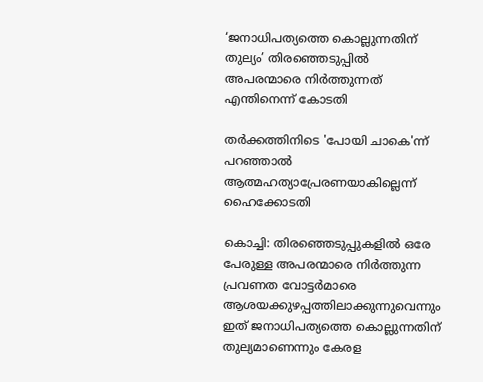‘ജനാധിപത്യത്തെ കൊല്ലുന്നതിന് തുല്യം’ തിരഞ്ഞെടുപ്പിൽ അപരന്മാരെ നിർത്തുന്നത് എന്തിനെന്ന് കോടതി

തർക്കത്തിനിടെ 'പോയി ചാകെ'ന്ന് പറഞ്ഞാൽ ആത്മഹത്യാപ്രേരണയാകില്ലെന്ന് ഹൈക്കോടതി

കൊച്ചി: തിരഞ്ഞെടുപ്പുകളിൽ ഒരേ പേരുള്ള അപരന്മാരെ നിർത്തുന്ന പ്രവണത വോട്ടർമാരെ ആശയക്കുഴപ്പത്തിലാക്കുന്നുവെന്നും ഇത് ജനാധിപത്യത്തെ കൊല്ലുന്നതിന് തുല്യമാണെന്നും കേരള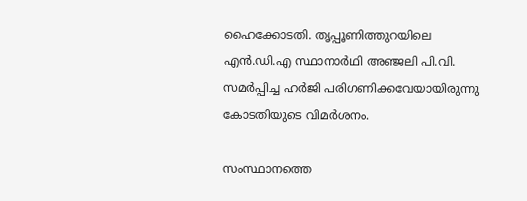ഹൈക്കോടതി. തൃപ്പൂണിത്തുറയിലെ എൻ.ഡി.എ സ്ഥാനാർഥി അഞ്ജലി പി.വി. സമർപ്പിച്ച ഹർജി പരിഗണിക്കവേയായിരുന്നു കോടതിയുടെ വിമർശനം.

സംസ്ഥാനത്തെ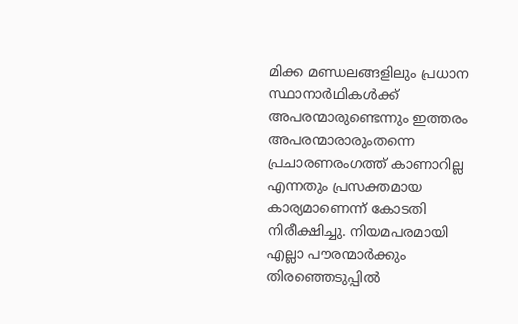മിക്ക മണ്ഡലങ്ങളിലും പ്രധാന സ്ഥാനാർഥികൾക്ക് അപരന്മാരുണ്ടെന്നും ഇത്തരം അപരന്മാരാരുംതന്നെ പ്രചാരണരംഗത്ത് കാണാറില്ല എന്നതും പ്രസക്തമായ കാര്യമാണെന്ന് കോടതി നിരീക്ഷിച്ചു. നിയമപരമായി എല്ലാ പൗരന്മാർക്കും തിരഞ്ഞെടുപ്പിൽ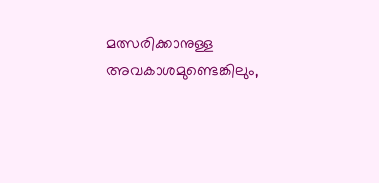മത്സരിക്കാനുള്ള അവകാശമുണ്ടെങ്കിലും,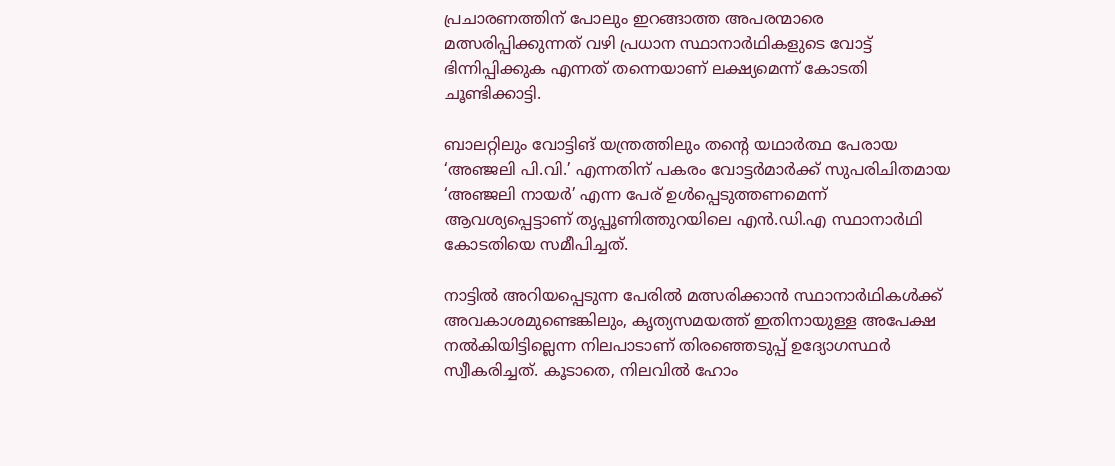പ്രചാരണത്തിന് പോലും ഇറങ്ങാത്ത അപരന്മാരെ മത്സരിപ്പിക്കുന്നത് വഴി പ്രധാന സ്ഥാനാർഥികളുടെ വോട്ട് ഭിന്നിപ്പിക്കുക എന്നത് തന്നെയാണ് ലക്ഷ്യമെന്ന് കോടതി ചൂണ്ടിക്കാട്ടി.

ബാലറ്റിലും വോട്ടിങ് യന്ത്രത്തിലും തന്റെ യഥാർത്ഥ പേരായ ‘അഞ്ജലി പി.വി.’ എന്നതിന് പകരം വോട്ടർമാർക്ക് സുപരിചിതമായ ‘അഞ്ജലി നായർ’ എന്ന പേര് ഉൾപ്പെടുത്തണമെന്ന് ആവശ്യപ്പെട്ടാണ് തൃപ്പൂണിത്തുറയിലെ എൻ.ഡി.എ സ്ഥാനാർഥി കോടതിയെ സമീപിച്ചത്.

നാട്ടിൽ അറിയപ്പെടുന്ന പേരിൽ മത്സരിക്കാൻ സ്ഥാനാർഥികൾക്ക് അവകാശമുണ്ടെങ്കിലും, കൃത്യസമയത്ത് ഇതിനായുള്ള അപേക്ഷ നൽകിയിട്ടില്ലെന്ന നിലപാടാണ് തിരഞ്ഞെടുപ്പ് ഉദ്യോഗസ്ഥർ സ്വീകരിച്ചത്. കൂടാതെ, നിലവിൽ ഹോം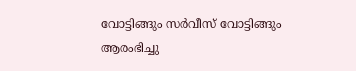വോട്ടിങ്ങും സർവീസ് വോട്ടിങ്ങും ആരംഭിച്ചു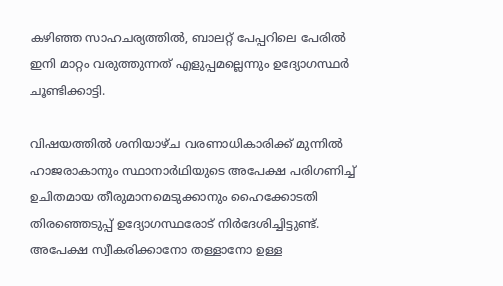കഴിഞ്ഞ സാഹചര്യത്തിൽ, ബാലറ്റ് പേപ്പറിലെ പേരിൽ ഇനി മാറ്റം വരുത്തുന്നത് എളുപ്പമല്ലെന്നും ഉദ്യോഗസ്ഥർ ചൂണ്ടിക്കാട്ടി.

വിഷയത്തിൽ ശനിയാഴ്ച വരണാധികാരിക്ക് മുന്നിൽ ഹാജരാകാനും സ്ഥാനാർഥിയുടെ അപേക്ഷ പരിഗണിച്ച് ഉചിതമായ തീരുമാനമെടുക്കാനും ഹൈക്കോടതി തിരഞ്ഞെടുപ്പ് ഉദ്യോഗസ്ഥരോട് നിർദേശിച്ചിട്ടുണ്ട്. അപേക്ഷ സ്വീകരിക്കാനോ തള്ളാനോ ഉള്ള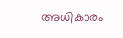അധികാരം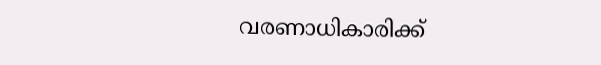വരണാധികാരിക്ക്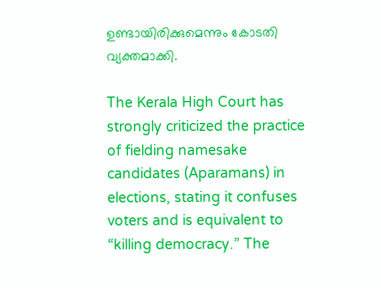ഉണ്ടായിരിക്കുമെന്നും കോടതി വ്യക്തമാക്കി.

The Kerala High Court has strongly criticized the practice of fielding namesake candidates (Aparamans) in elections, stating it confuses voters and is equivalent to “killing democracy.” The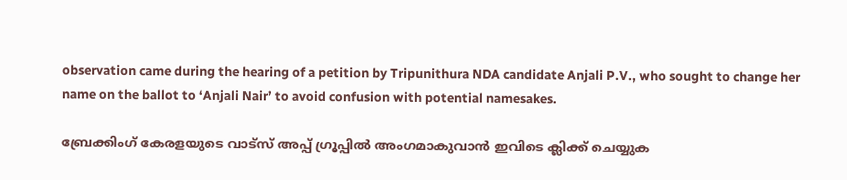observation came during the hearing of a petition by Tripunithura NDA candidate Anjali P.V., who sought to change her name on the ballot to ‘Anjali Nair’ to avoid confusion with potential namesakes.

ബ്രേക്കിംഗ് കേരളയുടെ വാട്സ് അപ്പ് ഗ്രൂപ്പിൽ അംഗമാകുവാൻ ഇവിടെ ക്ലിക്ക് ചെയ്യുക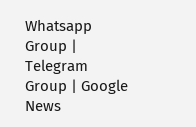Whatsapp Group | Telegram Group | Google News